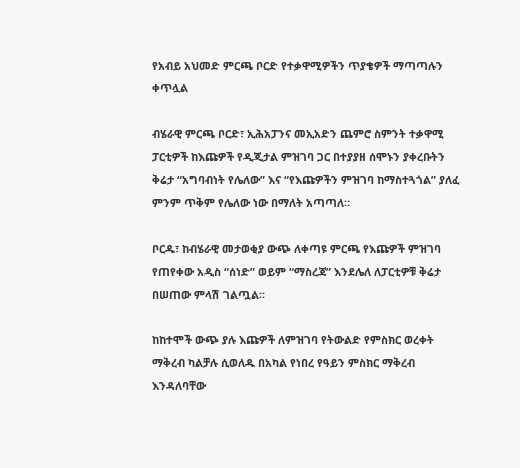የአብይ አህመድ ምርጫ ቦርድ የተቃዋሚዎችን ጥያቄዎች ማጣጣሉን ቀጥሏል

ብሄራዊ ምርጫ ቦርድ፣ ኢሕአፓንና መኢአድን ጨምሮ ስምንት ተቃዋሚ ፓርቲዎች ከእጩዎች የዲጂታል ምዝገባ ጋር በተያያዘ ሰሞኑን ያቀረቡትን ቅሬታ “አግባብነት የሌለው” እና “የእጩዎችን ምዝገባ ከማስተጓጎል” ያለፈ ምንም ጥቅም የሌለው ነው በማለት አጣጣለ።

ቦርዱ፣ ከብሄራዊ መታወቂያ ውጭ ለቀጣዩ ምርጫ የእጩዎች ምዝገባ የጠየቀው አዲስ “ሰነድ” ወይም “ማስረጃ” እንደሌለ ለፓርቲዎቹ ቅሬታ በሠጠው ምላሽ ገልጧል።

ከከተሞች ውጭ ያሉ እጩዎች ለምዝገባ የትውልድ የምስክር ወረቀት ማቅረብ ካልቻሉ ሲወለዱ በአካል የነበረ የዓይን ምስክር ማቅረብ እንዳለባቸው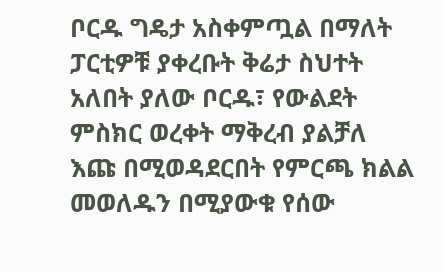ቦርዱ ግዴታ አስቀምጧል በማለት ፓርቲዎቹ ያቀረቡት ቅሬታ ስህተት አለበት ያለው ቦርዱ፣ የውልደት ምስክር ወረቀት ማቅረብ ያልቻለ እጩ በሚወዳደርበት የምርጫ ክልል መወለዱን በሚያውቁ የሰው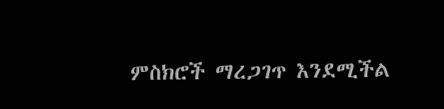ምስክሮች ማረጋገጥ እንደሚችል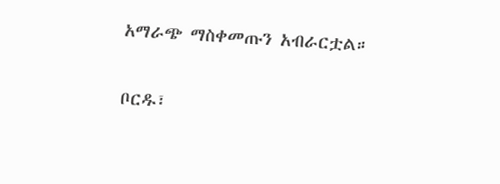አማራጭ ማስቀመጡን አብራርቷል።

ቦርዱ፣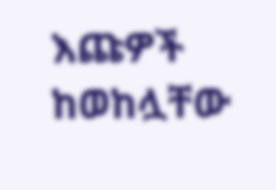እጩዎች ከወከሏቸው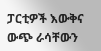ፓርቲዎች እውቅና ውጭ ራሳቸውን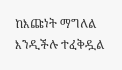ከእጩነት ማግለል እንዲችሉ ተፈቅዷል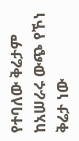የተባለው ቅሬታም ከአሠራሩ ውጭ የኾነ ቅሬታ ነው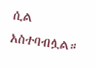ሲል አስተባብሏል።